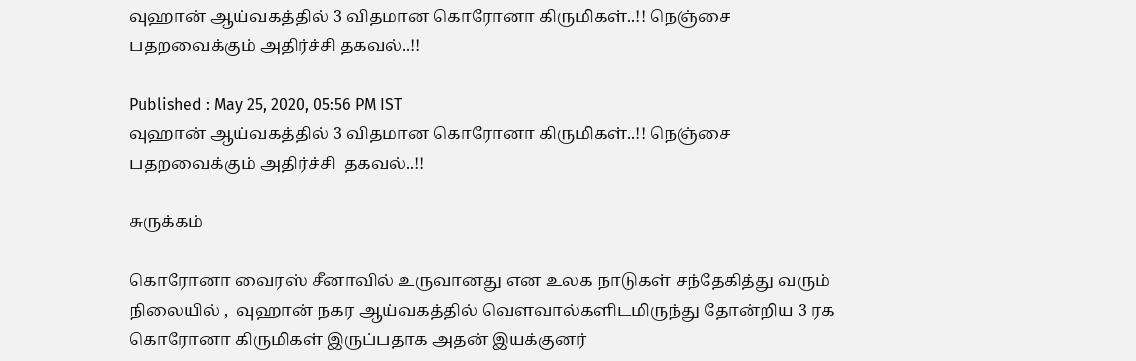வுஹான் ஆய்வகத்தில் 3 விதமான கொரோனா கிருமிகள்..!! நெஞ்சை பதறவைக்கும் அதிர்ச்சி தகவல்..!!

Published : May 25, 2020, 05:56 PM IST
வுஹான் ஆய்வகத்தில் 3 விதமான கொரோனா கிருமிகள்..!! நெஞ்சை பதறவைக்கும் அதிர்ச்சி  தகவல்..!!

சுருக்கம்

கொரோனா வைரஸ் சீனாவில் உருவானது என உலக நாடுகள் சந்தேகித்து வரும் நிலையில் ,  வுஹான் நகர ஆய்வகத்தில் வௌவால்களிடமிருந்து தோன்றிய 3 ரக கொரோனா கிருமிகள் இருப்பதாக அதன் இயக்குனர்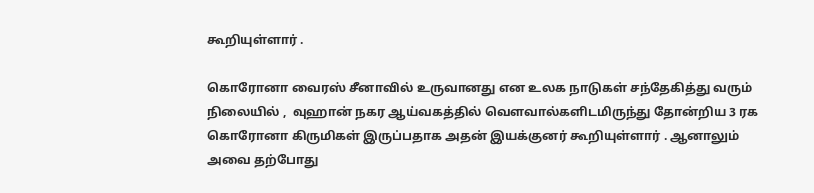கூறியுள்ளார் .

கொரோனா வைரஸ் சீனாவில் உருவானது என உலக நாடுகள் சந்தேகித்து வரும் நிலையில் ,  வுஹான் நகர ஆய்வகத்தில் வௌவால்களிடமிருந்து தோன்றிய 3 ரக கொரோனா கிருமிகள் இருப்பதாக அதன் இயக்குனர் கூறியுள்ளார் . ஆனாலும் அவை தற்போது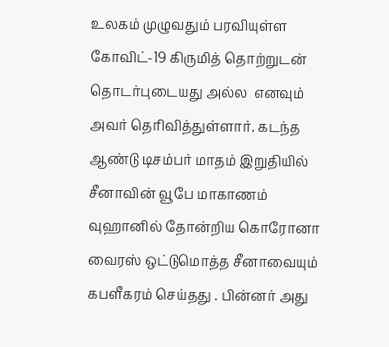உலகம் முழுவதும் பரவியுள்ள கோவிட்-19 கிருமித் தொற்றுடன் தொடர்புடையது அல்ல  எனவும் அவர் தெரிவித்துள்ளார். கடந்த ஆண்டு டிசம்பர் மாதம் இறுதியில் சீனாவின் வூபே மாகாணம் வுஹானில் தோன்றிய கொரோனா வைரஸ் ஒட்டுமொத்த சீனாவையும் கபளீகரம் செய்தது . பின்னர் அது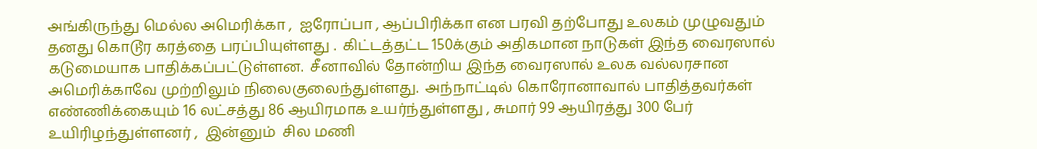அங்கிருந்து மெல்ல அமெரிக்கா ,  ஐரோப்பா , ஆப்பிரிக்கா என பரவி தற்போது உலகம் முழுவதும் தனது கொடூர கரத்தை பரப்பியுள்ளது .  கிட்டத்தட்ட 150க்கும் அதிகமான நாடுகள் இந்த வைரஸால் கடுமையாக பாதிக்கப்பட்டுள்ளன.  சீனாவில் தோன்றிய இந்த வைரஸால் உலக வல்லரசான அமெரிக்காவே முற்றிலும் நிலைகுலைந்துள்ளது.  அந்நாட்டில் கொரோனாவால் பாதித்தவர்கள் எண்ணிக்கையும் 16 லட்சத்து 86 ஆயிரமாக உயர்ந்துள்ளது , சுமார் 99 ஆயிரத்து 300 பேர் உயிரிழந்துள்ளனர் ,  இன்னும்  சில மணி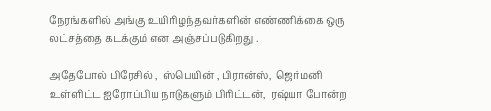நேரங்களில் அங்கு உயிரிழந்தவர்களின் எண்ணிக்கை ஒரு லட்சத்தை கடக்கும் என அஞ்சப்படுகிறது .

அதேபோல் பிரேசில் ,  ஸ்பெயின் , பிரான்ஸ்,  ஜெர்மனி உள்ளிட்ட ஐரோப்பிய நாடுகளும் பிரிட்டன்,  ரஷ்யா போன்ற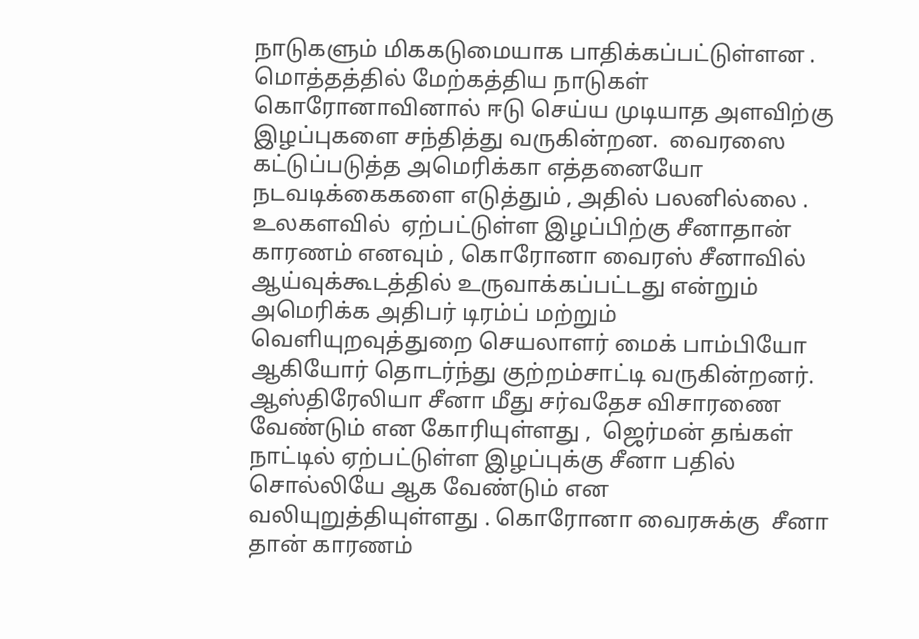நாடுகளும் மிககடுமையாக பாதிக்கப்பட்டுள்ளன .  மொத்தத்தில் மேற்கத்திய நாடுகள் கொரோனாவினால் ஈடு செய்ய முடியாத அளவிற்கு இழப்புகளை சந்தித்து வருகின்றன.  வைரஸை கட்டுப்படுத்த அமெரிக்கா எத்தனையோ நடவடிக்கைகளை எடுத்தும் , அதில் பலனில்லை .  உலகளவில்  ஏற்பட்டுள்ள இழப்பிற்கு சீனாதான் காரணம் எனவும் , கொரோனா வைரஸ் சீனாவில் ஆய்வுக்கூடத்தில் உருவாக்கப்பட்டது என்றும் அமெரிக்க அதிபர் டிரம்ப் மற்றும் வெளியுறவுத்துறை செயலாளர் மைக் பாம்பியோ ஆகியோர் தொடர்ந்து குற்றம்சாட்டி வருகின்றனர். ஆஸ்திரேலியா சீனா மீது சர்வதேச விசாரணை வேண்டும் என கோரியுள்ளது ,  ஜெர்மன் தங்கள் நாட்டில் ஏற்பட்டுள்ள இழப்புக்கு சீனா பதில் சொல்லியே ஆக வேண்டும் என வலியுறுத்தியுள்ளது . கொரோனா வைரசுக்கு  சீனா தான் காரணம்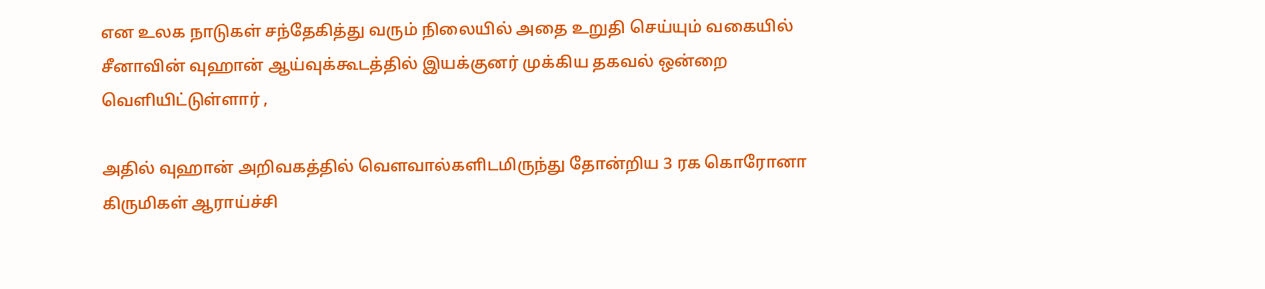என உலக நாடுகள் சந்தேகித்து வரும் நிலையில் அதை உறுதி செய்யும் வகையில் சீனாவின் வுஹான் ஆய்வுக்கூடத்தில் இயக்குனர் முக்கிய தகவல் ஒன்றை வெளியிட்டுள்ளார் ,

அதில் வுஹான் அறிவகத்தில் வௌவால்களிடமிருந்து தோன்றிய 3 ரக கொரோனா கிருமிகள் ஆராய்ச்சி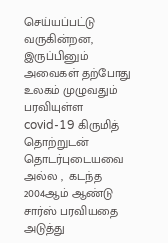செய்யப்பட்டு வருகின்றன, இருப்பினும் அவைகள் தற்போது உலகம் முழுவதும் பரவியுள்ள covid-19 கிருமித் தொற்றுடன் தொடர்புடையவை அல்ல ,  கடந்த 2004ஆம் ஆண்டு சார்ஸ் பரவியதை அடுத்து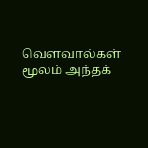வௌவால்கள் மூலம் அந்தக்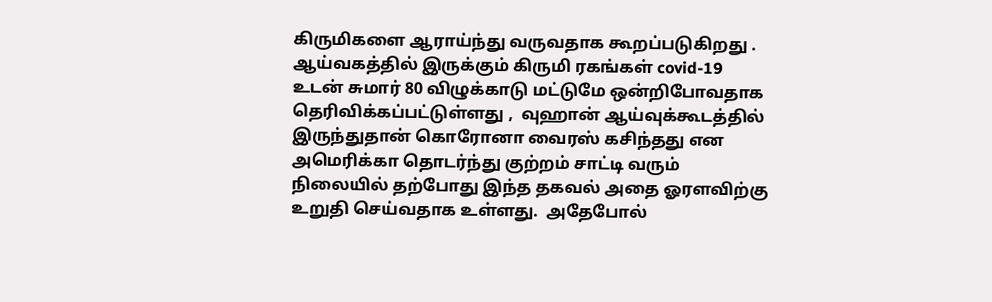கிருமிகளை ஆராய்ந்து வருவதாக கூறப்படுகிறது .  ஆய்வகத்தில் இருக்கும் கிருமி ரகங்கள் covid-19 உடன் சுமார் 80 விழுக்காடு மட்டுமே ஒன்றிபோவதாக தெரிவிக்கப்பட்டுள்ளது ,  வுஹான் ஆய்வுக்கூடத்தில் இருந்துதான் கொரோனா வைரஸ் கசிந்தது என அமெரிக்கா தொடர்ந்து குற்றம் சாட்டி வரும் நிலையில் தற்போது இந்த தகவல் அதை ஓரளவிற்கு உறுதி செய்வதாக உள்ளது.  அதேபோல்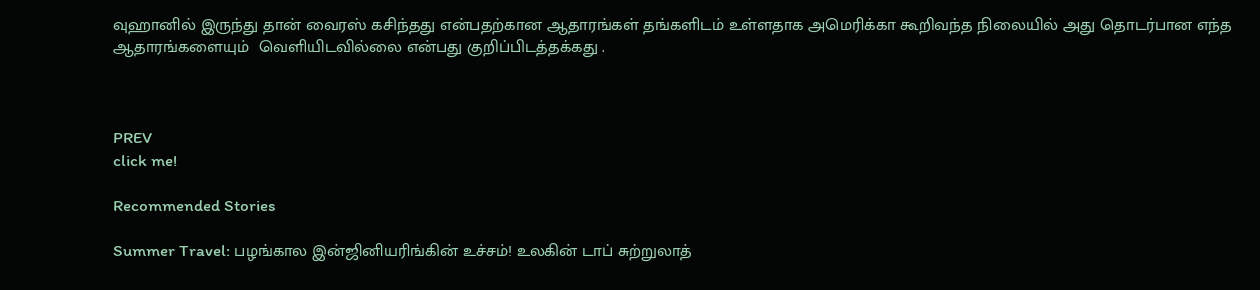வுஹானில் இருந்து தான் வைரஸ் கசிந்தது என்பதற்கான ஆதாரங்கள் தங்களிடம் உள்ளதாக அமெரிக்கா கூறிவந்த நிலையில் அது தொடர்பான எந்த ஆதாரங்களையும்  வெளியிடவில்லை என்பது குறிப்பிடத்தக்கது .



PREV
click me!

Recommended Stories

Summer Travel: பழங்கால இன்ஜினியரிங்கின் உச்சம்! உலகின் டாப் சுற்றுலாத்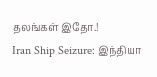தலங்கள் இதோ.!
Iran Ship Seizure: இந்தியா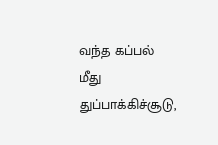வந்த கப்பல் மீது துப்பாக்கிச்சூடு,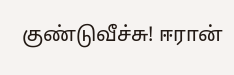குண்டுவீச்சு! ஈரான்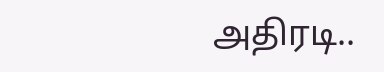அதிரடி..